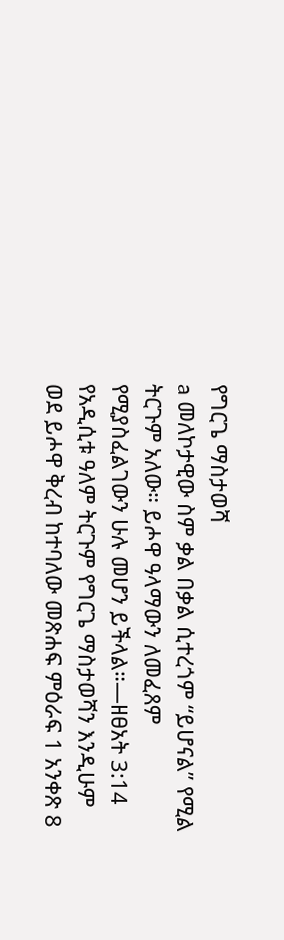የግርጌ ማስታወሻ
a መለኮታዊው ስም ቃል በቃል ሲተረጎም “ይሆናል” የሚል ትርጉም አለው። ይሖዋ ዓላማውን ለመፈጸም የሚያስፈልገውን ሁሉ መሆን ይችላል።—ዘፀአት 3:14 የአዲሲቱ ዓለም ትርጉም የግርጌ ማስታወሻን እንዲሁም ወደ ይሖዋ ቅረብ ከተባለው መጽሐፍ ምዕራፍ 1 አንቀጽ 8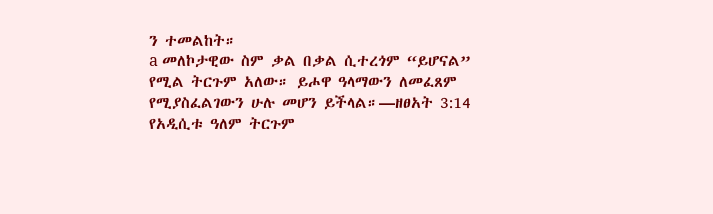ን ተመልከት።
a መለኮታዊው ስም ቃል በቃል ሲተረጎም “ይሆናል” የሚል ትርጉም አለው። ይሖዋ ዓላማውን ለመፈጸም የሚያስፈልገውን ሁሉ መሆን ይችላል።—ዘፀአት 3:14 የአዲሲቱ ዓለም ትርጉም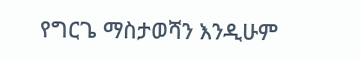የግርጌ ማስታወሻን እንዲሁም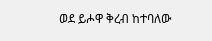ወደ ይሖዋ ቅረብ ከተባለው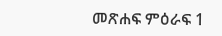መጽሐፍ ምዕራፍ 1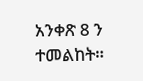አንቀጽ 8 ን ተመልከት።